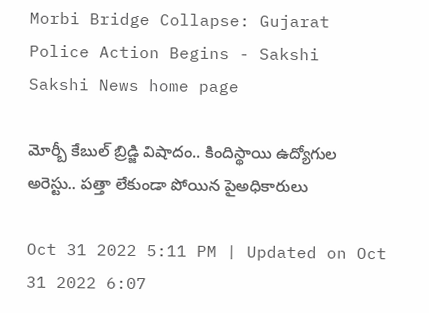Morbi Bridge Collapse: Gujarat Police Action Begins - Sakshi
Sakshi News home page

మోర్బీ కేబుల్‌ బ్రిడ్జి విషాదం.. కిందిస్థాయి ఉద్యోగుల అరెస్టు.. పత్తా లేకుండా పోయిన పైఅధికారులు

Oct 31 2022 5:11 PM | Updated on Oct 31 2022 6:07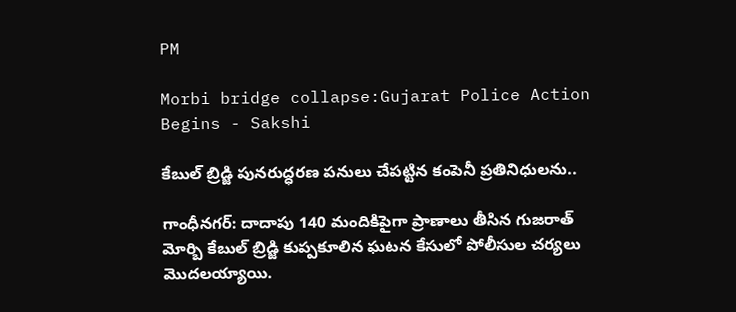PM

Morbi bridge collapse:Gujarat Police Action Begins - Sakshi

కేబుల్‌ బ్రిడ్జి పునరుద్ధరణ పనులు చేపట్టిన కంపెనీ ప్రతినిధులను..

గాంధీనగర్‌: దాదాపు 140 మందికిపైగా ప్రాణాలు తీసిన గుజరాత్‌ మోర్బి కేబుల్‌ బ్రిడ్జి కుప్పకూలిన ఘటన కేసులో పోలీసుల చర్యలు మొదలయ్యాయి.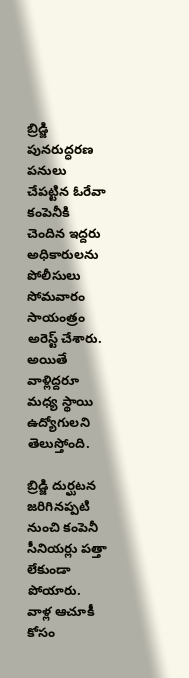బ్రిడ్జి పునరుద్ధరణ పనులు చేపట్టిన ఓరేవా కంపెనీకి చెందిన ఇద్దరు అధికారులను పోలీసులు సోమవారం సాయంత్రం అరెస్ట్‌ చేశారు. అయితే వాళ్లిద్దరూ మధ్య స్థాయి ఉద్యోగులని తెలుస్తోంది.

బ్రిడ్జి దుర్ఘటన జరిగినప్పటి నుంచి కంపెనీ సీనియర్లు పత్తా లేకుండా పోయారు. వాళ్ల ఆచూకీ కోసం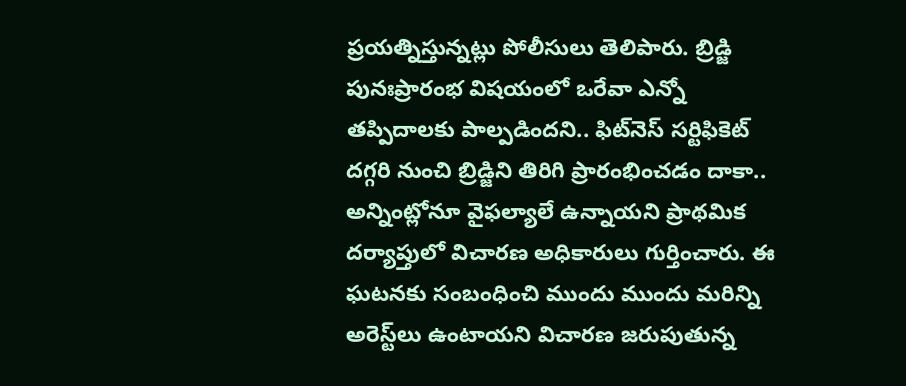ప్రయత్నిస్తున్నట్లు పోలీసులు తెలిపారు. బ్రిడ్జి పునఃప్రారంభ విషయంలో ఒరేవా ఎన్నో తప్పిదాలకు పాల్పడిందని.. ఫిట్‌నెస్‌ సర్టిఫికెట్‌ దగ్గరి నుంచి బ్రిడ్జిని తిరిగి ప్రారంభించడం దాకా.. అన్నింట్లోనూ వైఫల్యాలే ఉన్నాయని ప్రాథమిక దర్యాప్తులో విచారణ అధికారులు గుర్తించారు. ఈ ఘటనకు సంబంధించి ముందు ముందు మరిన్ని అరెస్ట్‌లు ఉంటాయని విచారణ జరుపుతున్న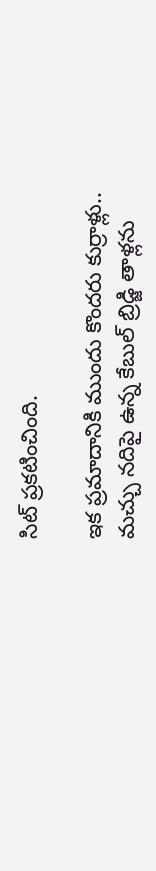సిట్‌ ప్రకటించింది.

ఇక ప్రమాదానికి ముందు కొందరు కుర్రాళ్లు.. మచ్చు నదిపై ఉన్న కేబుల్‌ బ్రిడ్జి తాళ్లను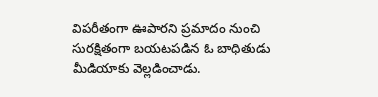విపరీతంగా ఊపారని ప్రమాదం నుంచి సురక్షితంగా బయటపడిన ఓ బాధితుడు మీడియాకు వెల్లడించాడు.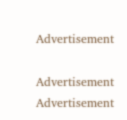Advertisement

Advertisement
Advertisement